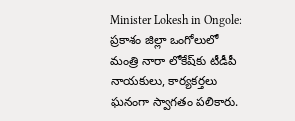Minister Lokesh in Ongole: ప్రకాశం జిల్లా ఒంగోలులో మంత్రి నారా లోకేష్‌కు టీడీపీ నాయకులు, కార్యకర్తలు ఘనంగా స్వాగతం పలికారు.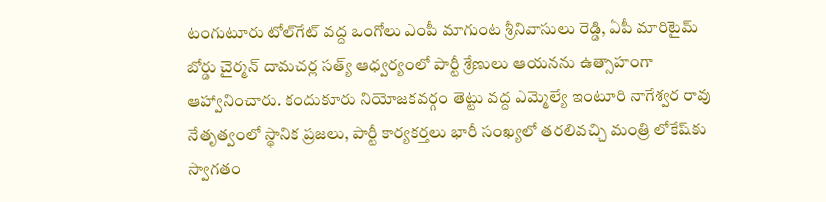టంగుటూరు టోల్‌గేట్ వద్ద ఒంగోలు ఎంపీ మాగుంట శ్రీనివాసులు రెడ్డి, ఏపీ మారిటైమ్ బోర్డు చైర్మన్ దామచర్ల సత్య్ ఆధ్వర్యంలో పార్టీ శ్రేణులు ఆయనను ఉత్సాహంగా ఆహ్వానించారు. కందుకూరు నియోజకవర్గం తెట్టు వద్ద ఎమ్మెల్యే ఇంటూరి నాగేశ్వర రావు నేతృత్వంలో స్థానిక ప్రజలు, పార్టీ కార్యకర్తలు భారీ సంఖ్యలో తరలివచ్చి మంత్రి లోకేష్‌కు స్వాగతం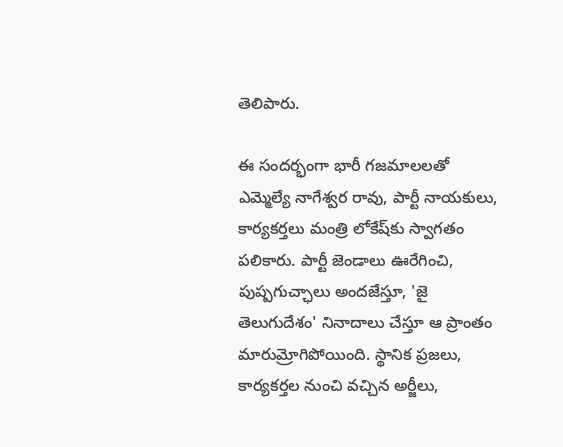తెలిపారు.

ఈ సందర్భంగా భారీ గజమాలలతో ఎమ్మెల్యే నాగేశ్వర రావు, పార్టీ నాయకులు, కార్యకర్తలు మంత్రి లోకేష్‌కు స్వాగతం పలికారు. పార్టీ జెండాలు ఊరేగించి, పుష్పగుచ్ఛాలు అందజేస్తూ, 'జై తెలుగుదేశం' నినాదాలు చేస్తూ ఆ ప్రాంతం మారుమ్రోగిపోయింది. స్థానిక ప్రజలు, కార్యకర్తల నుంచి వచ్చిన అర్జీలు,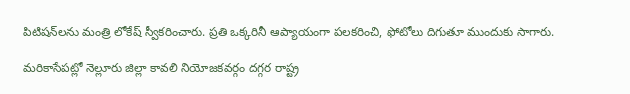పిటిషన్‌లను మంత్రి లోకేష్ స్వీకరించారు. ప్రతి ఒక్కరినీ ఆప్యాయంగా పలకరించి, ఫోటోలు దిగుతూ ముందుకు సాగారు.

మరికాసేపట్లో నెల్లూరు జిల్లా కావలి నియోజకవర్గం దగ్గర రాష్ట్ర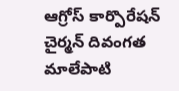ఆగ్రోస్ కార్పొరేషన్ చైర్మన్ దివంగత మాలేపాటి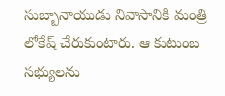సుబ్బానాయుడు నివాసానికి మంత్రి లోకేష్ చేరుకుంటారు. ఆ కుటుంబ సభ్యులను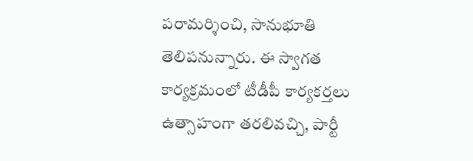పరామర్శించి, సానుభూతి తెలిపనున్నారు. ఈ స్వాగత కార్యక్రమంలో టీడీపీ కార్యకర్తలు ఉత్సాహంగా తరలివచ్చి, పార్టీ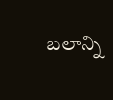బలాన్ని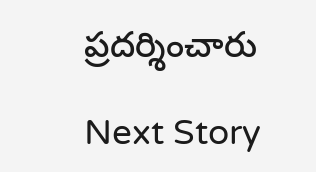ప్రదర్శించారు

Next Story